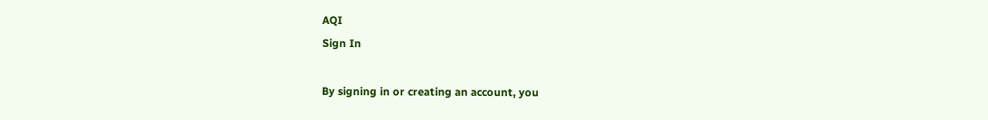AQI
Sign In

By signing in or creating an account, you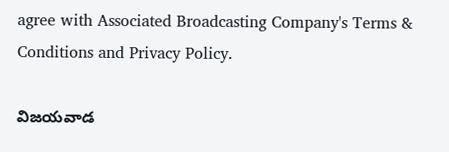agree with Associated Broadcasting Company's Terms & Conditions and Privacy Policy.

విజయవాడ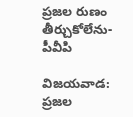ప్రజల రుణం తీర్చుకోలేను-పీవీపి

విజయవాడ: ప్రజల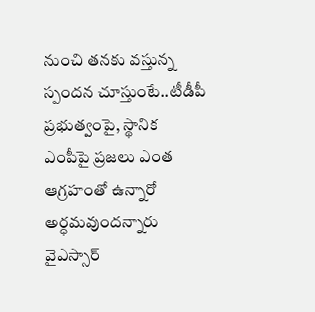నుంచి తనకు వస్తున్న స్పందన చూస్తుంటే..టీడీపీ ప్రభుత్వంపై, స్థానిక ఎంపీపై ప్రజలు ఎంత ఆగ్రహంతో ఉన్నారో అర్ధమవుందన్నారు వైఎస్సార్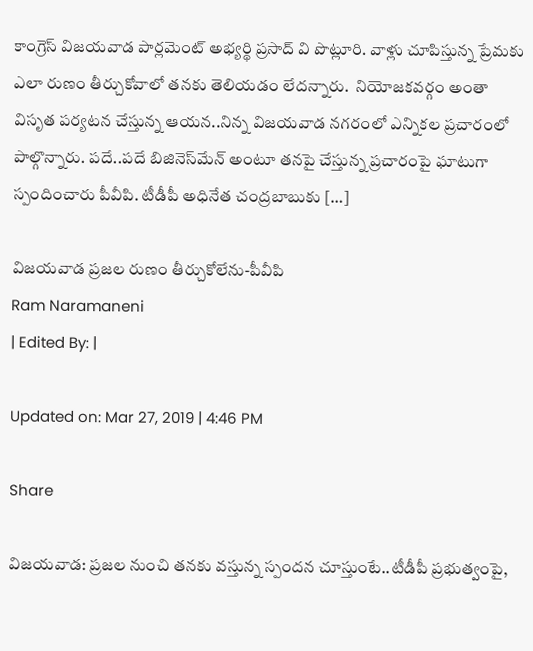కాంగ్రెస్ విజయవాడ పార్లమెంట్ అభ్యర్థి ప్రసాద్ వి పొట్లూరి. వాళ్లు చూపిస్తున్న ప్రేమకు ఎలా రుణం తీర్చుకోవాలో తనకు తెలియడం లేదన్నారు.  నియోజకవర్గం అంతా విస‌ృత పర్యటన చేస్తున్న ఆయన..నిన్న విజయవాడ నగరంలో ఎన్నికల ప్రచారంలో పాల్గొన్నారు. పదే..పదే బిజినెస్‌మేన్ అంటూ తనపై చేస్తున్న ప్రచారంపై ఘాటుగా స్పందించారు పీవీపి. టీడీపీ అధినేత చంద్రబాబుకు […]

విజయవాడ ప్రజల రుణం తీర్చుకోలేను-పీవీపి
Ram Naramaneni
| Edited By: |

Updated on: Mar 27, 2019 | 4:46 PM

Share

విజయవాడ: ప్రజల నుంచి తనకు వస్తున్న స్పందన చూస్తుంటే..టీడీపీ ప్రభుత్వంపై,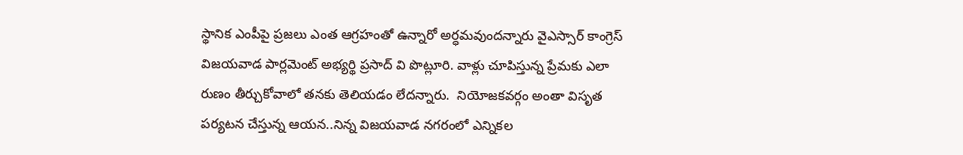స్థానిక ఎంపీపై ప్రజలు ఎంత ఆగ్రహంతో ఉన్నారో అర్ధమవుందన్నారు వైఎస్సార్ కాంగ్రెస్ విజయవాడ పార్లమెంట్ అభ్యర్థి ప్రసాద్ వి పొట్లూరి. వాళ్లు చూపిస్తున్న ప్రేమకు ఎలా రుణం తీర్చుకోవాలో తనకు తెలియడం లేదన్నారు.  నియోజకవర్గం అంతా విస‌ృత పర్యటన చేస్తున్న ఆయన..నిన్న విజయవాడ నగరంలో ఎన్నికల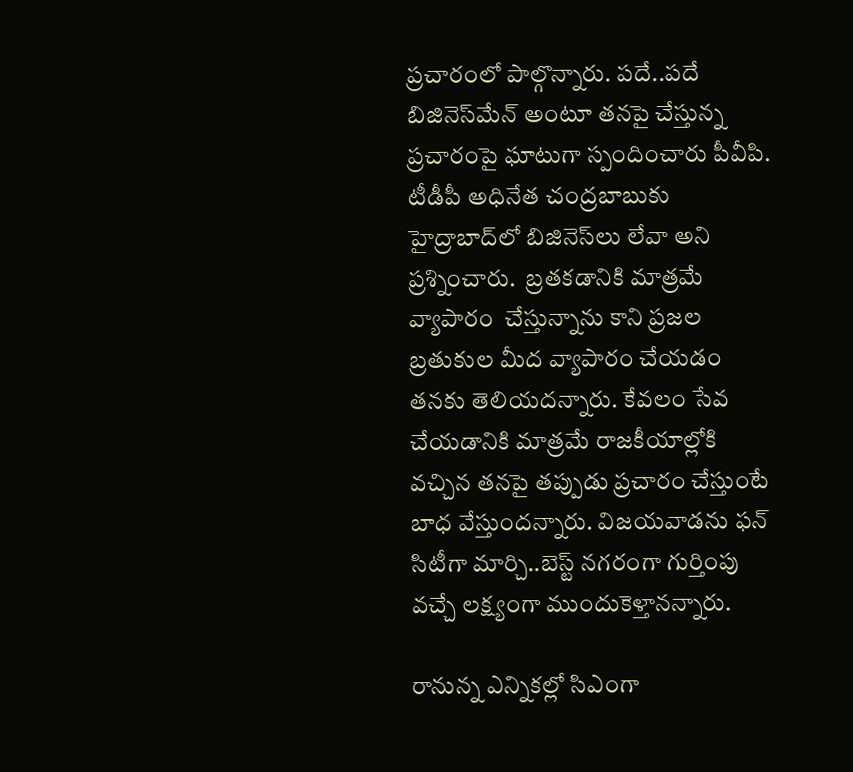ప్రచారంలో పాల్గొన్నారు. పదే..పదే బిజినెస్‌మేన్ అంటూ తనపై చేస్తున్న ప్రచారంపై ఘాటుగా స్పందించారు పీవీపి. టీడీపీ అధినేత చంద్రబాబుకు హైద్రాబాద్‌లో బిజినెస్‌లు లేవా అని ప్రశ్నించారు.  బ్రతకడానికి మాత్రమే వ్యాపారం  చేస్తున్నాను కాని ప్రజల బ్రతుకుల మీద వ్యాపారం చేయడం తనకు తెలియదన్నారు. కేవలం సేవ చేయడానికి మాత్రమే రాజకీయాల్లోకి వచ్చిన తనపై తప్పుడు ప్రచారం చేస్తుంటే బాధ వేస్తుందన్నారు. విజయవాడను ఫన్ సిటీగా మార్చి..బెస్ట్ నగరంగా గుర్తింపు వచ్చే లక్ష్యంగా ముందుకెళ్తానన్నారు.

రానున్న ఎన్నికల్లో సిఎంగా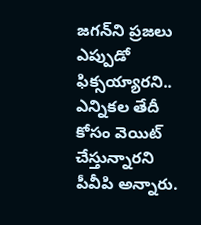జగన్‌ని ప్రజలు ఎప్పుడో ఫిక్సయ్యారని.. ఎన్నికల తేదీ కోసం వెయిట్ చేస్తున్నారని పీవీపి అన్నారు.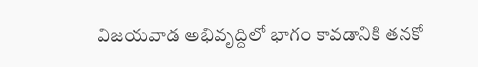విజయవాడ అభివ‌ృద్దిలో భాగం కావడానికి తనకో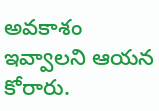అవకాశం ఇవ్వాలని ఆయన కోరారు.